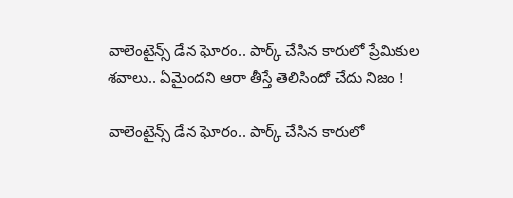వాలెంటైన్స్ డేన ఘోరం.. పార్క్ చేసిన కారులో ప్రేమికుల శవాలు.. ఏమైందని ఆరా తీస్తే తెలిసిందో చేదు నిజం !

వాలెంటైన్స్ డేన ఘోరం.. పార్క్ చేసిన కారులో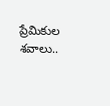ప్రేమికుల శవాలు..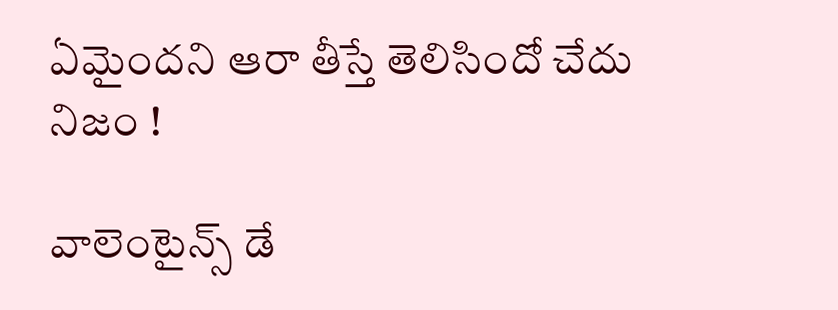ఏమైందని ఆరా తీస్తే తెలిసిందో చేదు నిజం !

వాలెంటైన్స్ డే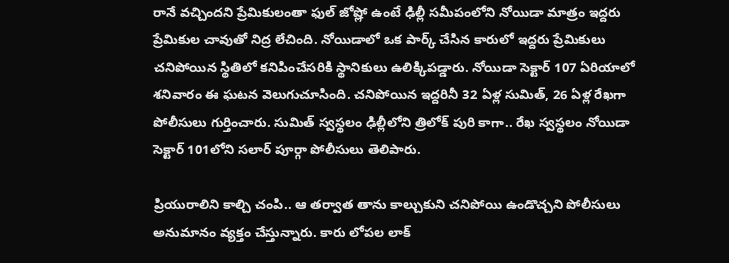రానే వచ్చిందని ప్రేమికులంతా ఫుల్ జోష్లో ఉంటే ఢిల్లీ సమీపంలోని నోయిడా మాత్రం ఇద్దరు ప్రేమికుల చావుతో నిద్ర లేచింది. నోయిడాలో ఒక పార్క్ చేసిన కారులో ఇద్దరు ప్రేమికులు చనిపోయిన స్థితిలో కనిపించేసరికి స్థానికులు ఉలిక్కిపడ్డారు. నోయిడా సెక్టార్ 107 ఏరియాలో శనివారం ఈ ఘటన వెలుగుచూసింది. చనిపోయిన ఇద్దరినీ 32 ఏళ్ల సుమిత్, 26 ఏళ్ల రేఖగా పోలీసులు గుర్తించారు. సుమిత్ స్వస్థలం ఢిల్లీలోని త్రిలోక్ పురి కాగా.. రేఖ స్వస్థలం నోయిడా సెక్టార్ 101లోని సలార్ పూర్గా పోలీసులు తెలిపారు.

ప్రియురాలిని కాల్చి చంపి.. ఆ తర్వాత తాను కాల్చుకుని చనిపోయి ఉండొచ్చని పోలీసులు అనుమానం వ్యక్తం చేస్తున్నారు. కారు లోపల లాక్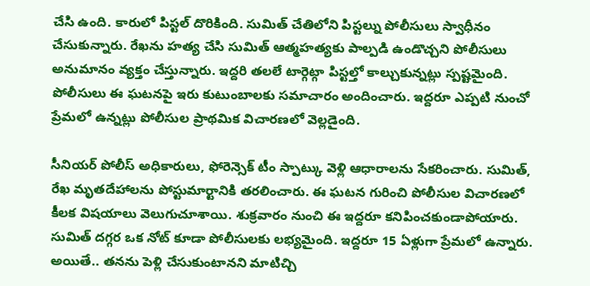చేసి ఉంది. కారులో పిస్టల్ దొరికింది. సుమిత్ చేతిలోని పిస్టల్ను పోలీసులు స్వాధీనం చేసుకున్నారు. రేఖను హత్య చేసి సుమిత్ ఆత్మహత్యకు పాల్పడి ఉండొచ్చని పోలీసులు అనుమానం వ్యక్తం చేస్తున్నారు. ఇద్దరి తలలే టార్గెట్గా పిస్టల్తో కాల్చుకున్నట్లు స్పష్టమైంది. పోలీసులు ఈ ఘటనపై ఇరు కుటుంబాలకు సమాచారం అందించారు. ఇద్దరూ ఎప్పటి నుంచో ప్రేమలో ఉన్నట్లు పోలీసుల ప్రాథమిక విచారణలో వెల్లడైంది.

సీనియర్ పోలీస్ అధికారులు, ఫోరెన్సెక్ టీం స్పాట్కు వెళ్లి ఆధారాలను సేకరించారు. సుమిత్, రేఖ మృతదేహాలను పోస్టుమార్టానికి తరలించారు. ఈ ఘటన గురించి పోలీసుల విచారణలో కీలక విషయాలు వెలుగుచూశాయి. శుక్రవారం నుంచి ఈ ఇద్దరూ కనిపించకుండాపోయారు. సుమిత్ దగ్గర ఒక నోట్ కూడా పోలీసులకు లభ్యమైంది. ఇద్దరూ 15 ఏళ్లుగా ప్రేమలో ఉన్నారు. అయితే.. తనను పెళ్లి చేసుకుంటానని మాటిచ్చి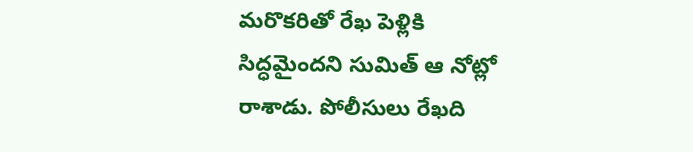మరొకరితో రేఖ పెళ్లికి సిద్ధమైందని సుమిత్ ఆ నోట్లో రాశాడు. పోలీసులు రేఖది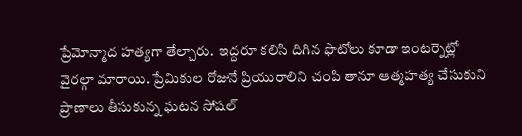ప్రేమోన్మాద హత్యగా తేల్చారు.  ఇద్దరూ కలిసి దిగిన ఫొటోలు కూడా ఇంటర్నెట్లో వైరల్గా మారాయి. ప్రేమికుల రోజునే ప్రియురాలిని చంపి తానూ ఆత్మహత్య చేసుకుని ప్రాణాలు తీసుకున్న ఘటన సోషల్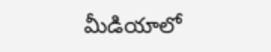మీడియాలో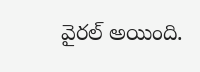వైరల్ అయింది.